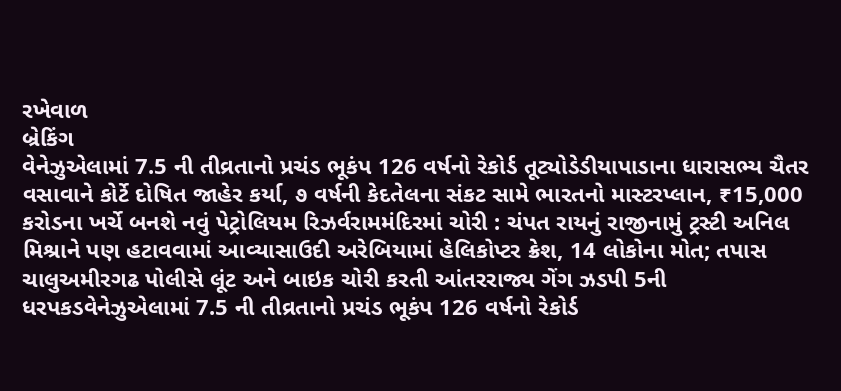રખેવાળ
બ્રેકિંગ
વેનેઝુએલામાં 7.5 ની તીવ્રતાનો પ્રચંડ ભૂકંપ 126 વર્ષનો રેકોર્ડ તૂટ્યોડેડીયાપાડાના ધારાસભ્ય ચૈતર વસાવાને કોર્ટે દોષિત જાહેર કર્યા, ૭ વર્ષની કેદતેલના સંકટ સામે ભારતનો માસ્ટરપ્લાન, ₹15,000 કરોડના ખર્ચે બનશે નવું પેટ્રોલિયમ રિઝર્વરામમંદિરમાં ચોરી : ચંપત રાયનું રાજીનામું ટ્રસ્ટી અનિલ મિશ્રાને પણ હટાવવામાં આવ્યાસાઉદી અરેબિયામાં હેલિકોપ્ટર ક્રેશ, 14 લોકોના મોત; તપાસ ચાલુઅમીરગઢ પોલીસે લૂંટ અને બાઇક ચોરી કરતી આંતરરાજ્ય ગેંગ ઝડપી 5ની ધરપકડવેનેઝુએલામાં 7.5 ની તીવ્રતાનો પ્રચંડ ભૂકંપ 126 વર્ષનો રેકોર્ડ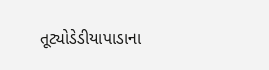તૂટ્યોડેડીયાપાડાના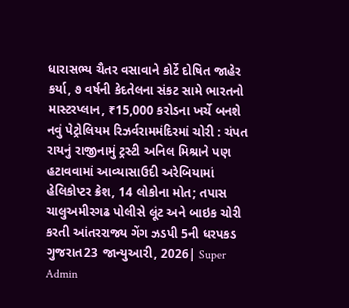ધારાસભ્ય ચૈતર વસાવાને કોર્ટે દોષિત જાહેર કર્યા, ૭ વર્ષની કેદતેલના સંકટ સામે ભારતનો માસ્ટરપ્લાન, ₹15,000 કરોડના ખર્ચે બનશે નવું પેટ્રોલિયમ રિઝર્વરામમંદિરમાં ચોરી : ચંપત રાયનું રાજીનામું ટ્રસ્ટી અનિલ મિશ્રાને પણ હટાવવામાં આવ્યાસાઉદી અરેબિયામાં હેલિકોપ્ટર ક્રેશ, 14 લોકોના મોત; તપાસ ચાલુઅમીરગઢ પોલીસે લૂંટ અને બાઇક ચોરી કરતી આંતરરાજ્ય ગેંગ ઝડપી 5ની ધરપકડ
ગુજરાત23 જાન્યુઆરી, 2026| Super Admin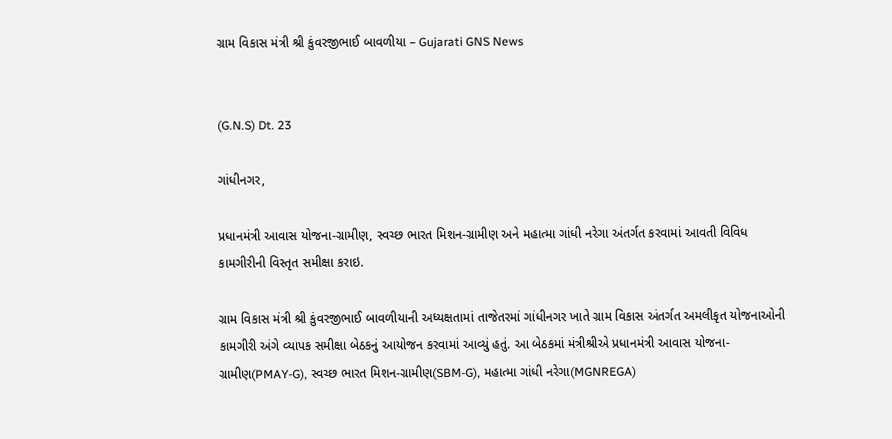ગ્રામ વિકાસ મંત્રી શ્રી કુંવરજીભાઈ બાવળીયા – Gujarati GNS News


(G.N.S) Dt. 23

ગાંધીનગર,

પ્રધાનમંત્રી આવાસ યોજના-ગ્રામીણ, સ્વચ્છ ભારત મિશન-ગ્રામીણ અને મહાત્મા ગાંધી નરેગા અંતર્ગત કરવામાં આવતી વિવિધ કામગીરીની વિસ્તૃત સમીક્ષા કરાઇ.

ગ્રામ વિકાસ મંત્રી શ્રી કુંવરજીભાઈ બાવળીયાની અધ્યક્ષતામાં તાજેતરમાં ગાંધીનગર ખાતે ગ્રામ વિકાસ અંતર્ગત અમલીકૃત યોજનાઓની કામગીરી અંગે વ્યાપક સમીક્ષા બેઠકનું આયોજન કરવામાં આવ્યું હતું. આ બેઠકમાં મંત્રીશ્રીએ પ્રધાનમંત્રી આવાસ યોજના-ગ્રામીણ(PMAY-G), સ્વચ્છ ભારત મિશન-ગ્રામીણ(SBM-G), મહાત્મા ગાંધી નરેગા(MGNREGA)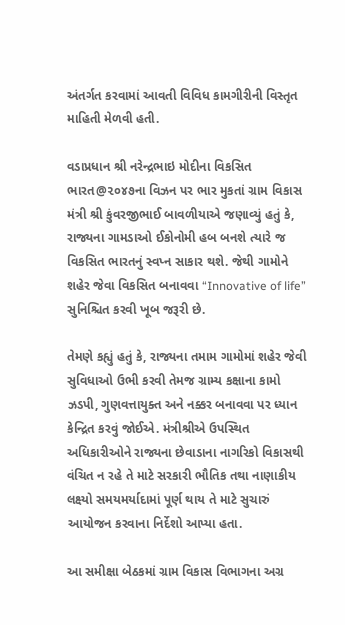અંતર્ગત કરવામાં આવતી વિવિધ કામગીરીની વિસ્તૃત માહિતી મેળવી હતી.

વડાપ્રધાન શ્રી નરેન્દ્રભાઇ મોદીના વિકસિત ભારત@૨૦૪૭ના વિઝન પર ભાર મુકતાં ગ્રામ વિકાસ મંત્રી શ્રી કુંવરજીભાઈ બાવળીયાએ જણાવ્યું હતું કે, રાજ્યના ગામડાઓ ઈકોનોમી હબ બનશે ત્યારે જ વિકસિત ભારતનું સ્વપ્ન સાકાર થશે. જેથી ગામોને શહેર જેવા વિકસિત બનાવવા “Innovative of life” સુનિશ્ચિત કરવી ખૂબ જરૂરી છે.

તેમણે કહ્યું હતું કે, રાજ્યના તમામ ગામોમાં શહેર જેવી સુવિધાઓ ઉભી કરવી તેમજ ગ્રામ્ય કક્ષાના કામો ઝડપી, ગુણવત્તાયુક્ત અને નક્કર બનાવવા પર ધ્યાન કેન્દ્રિત કરવું જોઈએ. મંત્રીશ્રીએ ઉપસ્થિત અધિકારીઓને રાજ્યના છેવાડાના નાગરિકો વિકાસથી વંચિત ન રહે તે માટે સરકારી ભૌતિક તથા નાણાકીય લક્ષ્યો સમયમર્યાદામાં પૂર્ણ થાય તે માટે સુચારું આયોજન કરવાના નિર્દેશો આપ્યા હતા.

આ સમીક્ષા બેઠકમાં ગ્રામ વિકાસ વિભાગના અગ્ર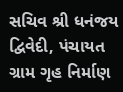સચિવ શ્રી ધનંજય દ્વિવેદી, પંચાયત ગ્રામ ગૃહ નિર્માણ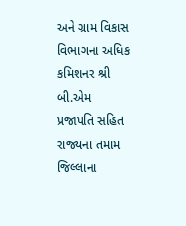અને ગ્રામ વિકાસ વિભાગના અધિક કમિશનર શ્રી બી.એમ પ્રજાપતિ સહિત રાજ્યના તમામ જિલ્લાના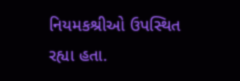નિયમકશ્રીઓ ઉપસ્થિત રહ્યા હતા.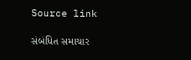Source link

સંબંધિત સમાચાર